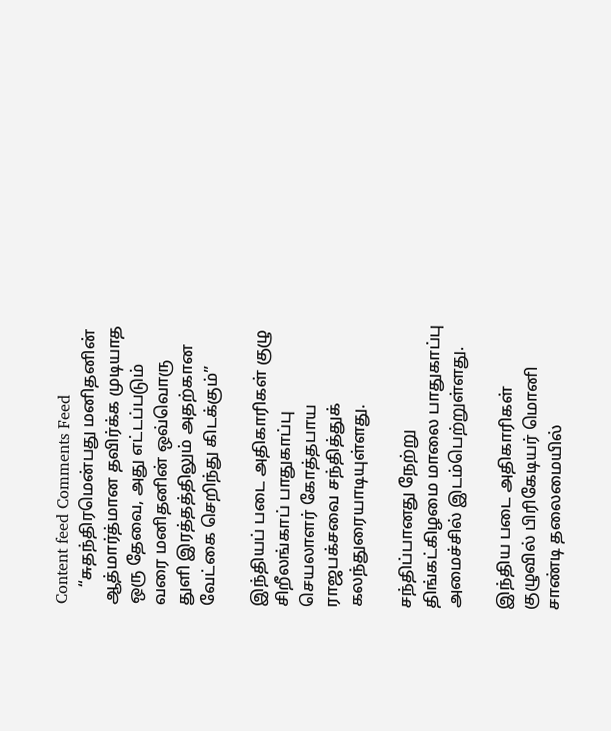Content feed Comments Feed
    “சுதந்திரமென்பது மனிதனின் ஆத்மார்த்மான தவிர்க்க முடியாத ஒரு தேவை, அது எட்டப்படும் வரை மனிதனின் ஒவ்வொரு துளி இரத்தத்திலும் அதற்கான வேட்கை செறிந்து கிடக்கும்”

இந்தியப் படை அதிகாரிகள் குழு சிறீலங்காப் பாதுகாப்பு செயலாளர் கோத்தபாய ராஜபக்சவை சந்தித்துக் கலந்துரையாடியுள்ளது.

சந்திப்பானது நேற்று திங்கட்கிழமை மாலை பாதுகாப்பு அமைச்சில் இடம்பெற்றுள்ளது.

இந்திய படை அதிகாரிகள் குழுவில் பிரிகேடியர் மொனி சாண்டி தலைமையில்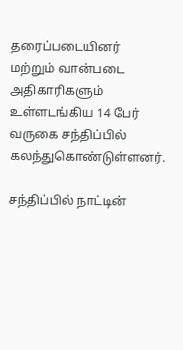தரைப்படையினர் மற்றும் வான்படை அதிகாரிகளும் உள்ளடங்கிய 14 பேர் வருகை சந்திப்பில் கலந்துகொண்டுள்ளனர்.

சந்திப்பில் நாட்டின்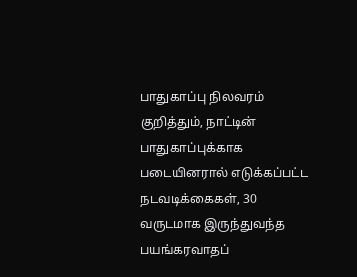பாதுகாப்பு நிலவரம் குறித்தும், நாட்டின் பாதுகாப்புக்காக படையினரால் எடுக்கப்பட்ட நடவடிக்கைகள், 30 வருடமாக இருந்துவந்த பயங்கரவாதப்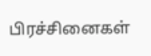பிரச்சினைகள்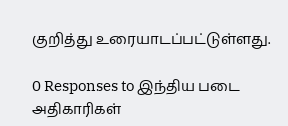குறித்து உரையாடப்பட்டுள்ளது.

0 Responses to இந்திய படை அதிகாரிகள்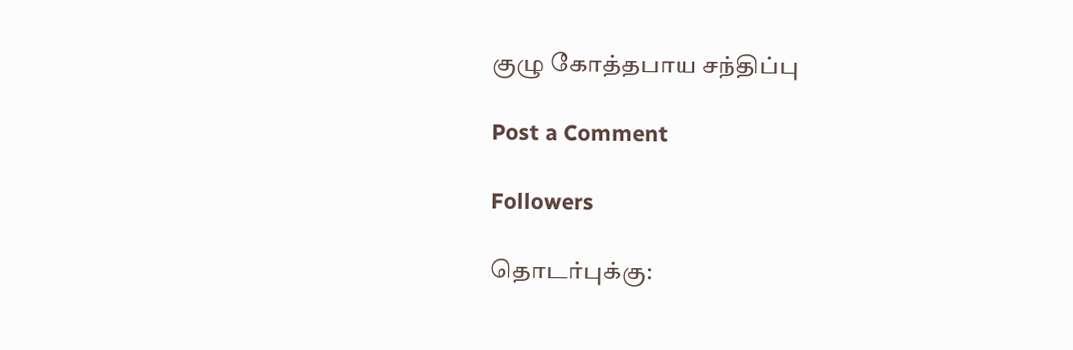குழு கோத்தபாய சந்திப்பு

Post a Comment

Followers

தொடர்புக்கு: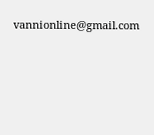vannionline@gmail.com